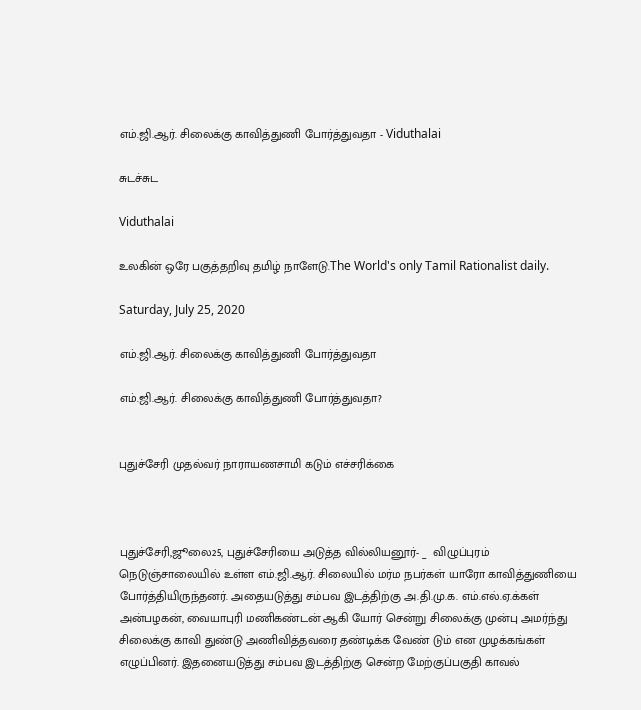எம்.ஜி.ஆர். சிலைக்கு காவித்துணி போர்த்துவதா - Viduthalai

சுடச்சுட

Viduthalai

உலகின் ஒரே பகுத்தறிவு தமிழ் நாளேடு.The World's only Tamil Rationalist daily.

Saturday, July 25, 2020

எம்.ஜி.ஆர். சிலைக்கு காவித்துணி போர்த்துவதா

எம்.ஜி.ஆர். சிலைக்கு காவித்துணி போர்த்துவதா?


புதுச்சேரி முதல்வர் நாராயணசாமி கடும் எச்சரிக்கை



புதுச்சேரி,ஜூலை25, புதுச்சேரியை அடுத்த வில்லியனூர்- _  விழுப்புரம் நெடுஞ்சாலையில் உள்ள எம்.ஜி.ஆர். சிலையில் மர்ம நபர்கள் யாரோ காவித்துணியை போர்த்தியிருந்தனர். அதையடுத்து சம்பவ இடத்திற்கு அ.தி.மு.க. எம்.எல்.ஏ.க்கள் அன்பழகன், வையாபுரி மணிகண்டன் ஆகி யோர் சென்று சிலைக்கு முன்பு அமர்ந்து சிலைக்கு காவி துண்டு அணிவித்தவரை தண்டிக்க வேண் டும் என முழக்கங்கள் எழுப்பினர். இதனையடுத்து சம்பவ இடத்திற்கு சென்ற மேற்குப்பகுதி காவல்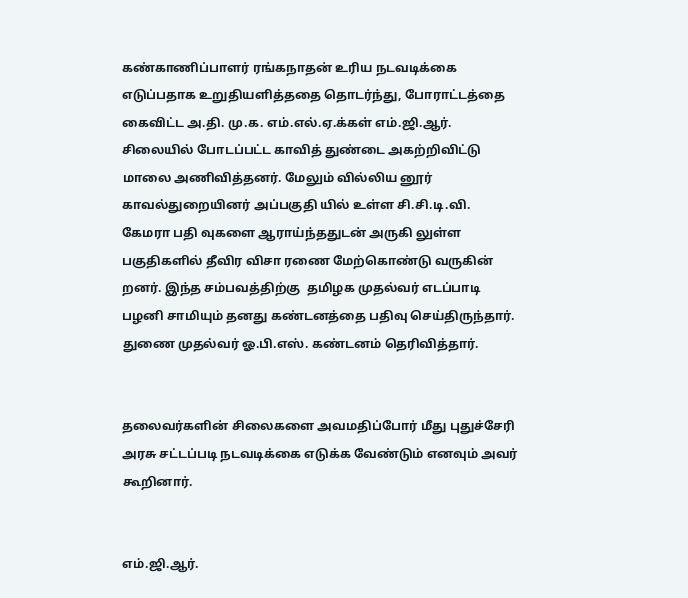கண்காணிப்பாளர் ரங்கநாதன் உரிய நடவடிக்கை எடுப்பதாக உறுதியளித்ததை தொடர்ந்து, போராட்டத்தை கைவிட்ட அ.தி. மு.க. எம்.எல்.ஏ.க்கள் எம்.ஜி.ஆர். சிலையில் போடப்பட்ட காவித் துண்டை அகற்றிவிட்டு மாலை அணிவித்தனர். மேலும் வில்லிய னூர் காவல்துறையினர் அப்பகுதி யில் உள்ள சி.சி.டி.வி. கேமரா பதி வுகளை ஆராய்ந்ததுடன் அருகி லுள்ள பகுதிகளில் தீவிர விசா ரணை மேற்கொண்டு வருகின் றனர். இந்த சம்பவத்திற்கு  தமிழக முதல்வர் எடப்பாடி பழனி சாமியும் தனது கண்டனத்தை பதிவு செய்திருந்தார். துணை முதல்வர் ஓ.பி.எஸ். கண்டனம் தெரிவித்தார்.


தலைவர்களின் சிலைகளை அவமதிப்போர் மீது புதுச்சேரி அரசு சட்டப்படி நடவடிக்கை எடுக்க வேண்டும் எனவும் அவர் கூறினார்.


எம்.ஜி.ஆர்.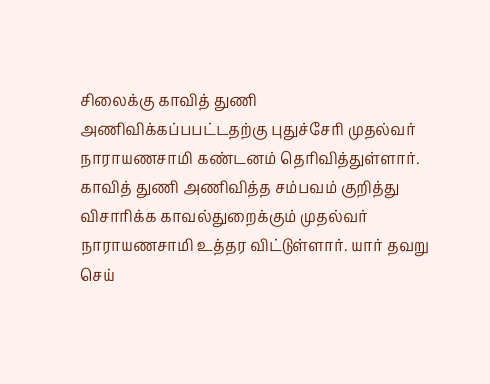சிலைக்கு காவித் துணி அணிவிக்கப்பபட்டதற்கு புதுச்சேரி முதல்வர் நாராயணசாமி கண்டனம் தெரிவித்துள்ளார். காவித் துணி அணிவித்த சம்பவம் குறித்து விசாரிக்க காவல்துறைக்கும் முதல்வர் நாராயணசாமி உத்தர விட்டுள்ளார். யார் தவறு செய்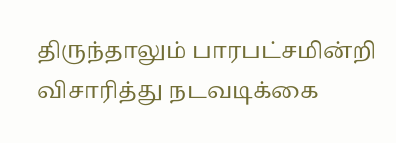திருந்தாலும் பாரபட்சமின்றி விசாரித்து நடவடிக்கை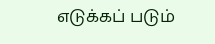எடுக்கப் படும்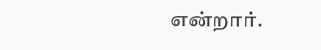என்றார்.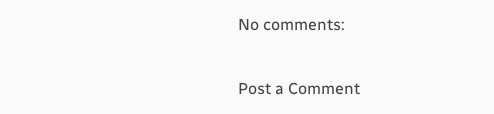No comments:

Post a Comment